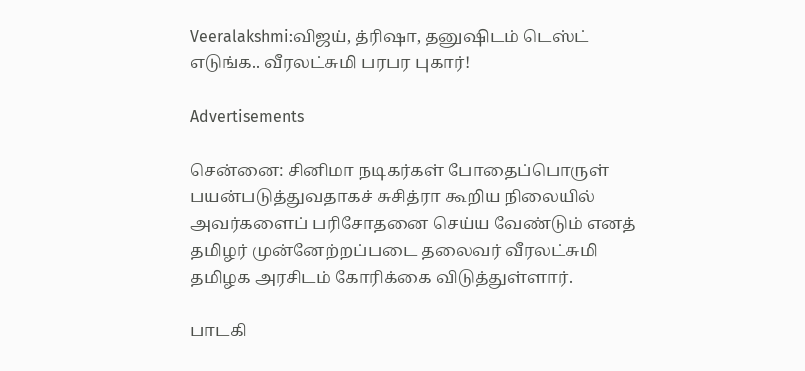Veeralakshmi:விஜய், த்ரிஷா, தனுஷிடம் டெஸ்ட் எடுங்க.. வீரலட்சுமி பரபர புகார்!

Advertisements

சென்னை: சினிமா நடிகர்கள் போதைப்பொருள் பயன்படுத்துவதாகச் சுசித்ரா கூறிய நிலையில் அவர்களைப் பரிசோதனை செய்ய வேண்டும் எனத் தமிழர் முன்னேற்றப்படை தலைவர் வீரலட்சுமி தமிழக அரசிடம் கோரிக்கை விடுத்துள்ளார்.

பாடகி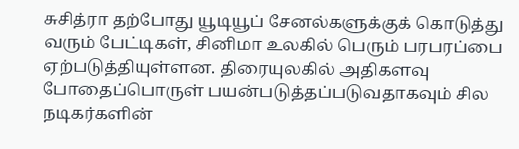சுசித்ரா தற்போது யூடியூப் சேனல்களுக்குக் கொடுத்து வரும் பேட்டிகள், சினிமா உலகில் பெரும் பரபரப்பை ஏற்படுத்தியுள்ளன. திரையுலகில் அதிகளவு போதைப்பொருள் பயன்படுத்தப்படுவதாகவும் சில நடிகர்களின்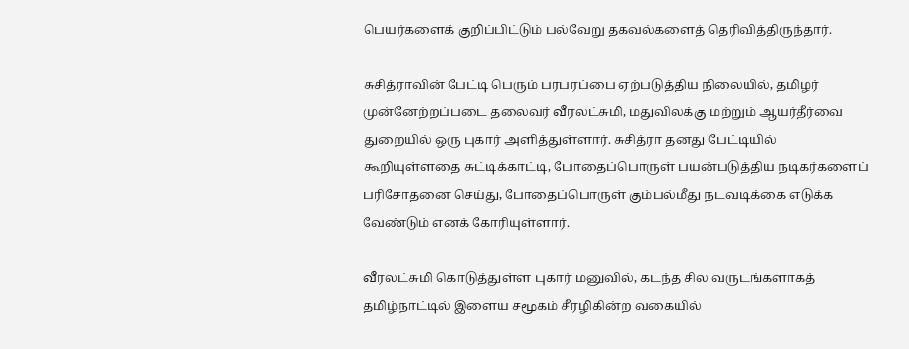பெயர்களைக் குறிப்பிட்டும் பல்வேறு தகவல்களைத் தெரிவித்திருந்தார்.

சுசித்ராவின் பேட்டி பெரும் பரபரப்பை ஏற்படுத்திய நிலையில், தமிழர் முன்னேற்றப்படை தலைவர் வீரலட்சுமி, மதுவிலக்கு மற்றும் ஆயர்தீர்வை துறையில் ஒரு புகார் அளித்துள்ளார். சுசித்ரா தனது பேட்டியில் கூறியுள்ளதை சுட்டிக்காட்டி, போதைப்பொருள் பயன்படுத்திய நடிகர்களைப் பரிசோதனை செய்து, போதைப்பொருள் கும்பல்மீது நடவடிக்கை எடுக்க வேண்டும் எனக் கோரியுள்ளார்.

வீரலட்சுமி கொடுத்துள்ள புகார் மனுவில், கடந்த சில வருடங்களாகத் தமிழ்நாட்டில் இளைய சமூகம் சீரழிகின்ற வகையில்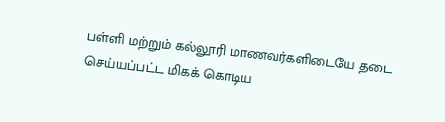பள்ளி மற்றும் கல்லூரி மாணவர்களிடையே தடை செய்யப்பட்ட மிகக் கொடிய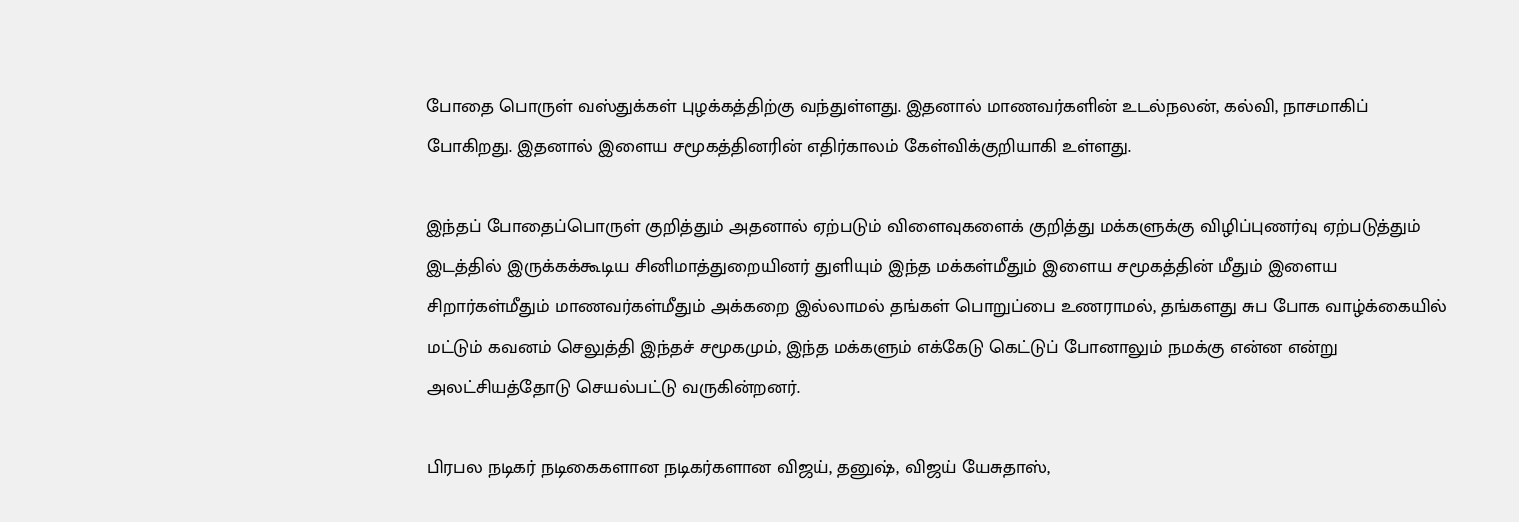போதை பொருள் வஸ்துக்கள் புழக்கத்திற்கு வந்துள்ளது. இதனால் மாணவர்களின் உடல்நலன், கல்வி, நாசமாகிப் போகிறது. இதனால் இளைய சமூகத்தினரின் எதிர்காலம் கேள்விக்குறியாகி உள்ளது.

இந்தப் போதைப்பொருள் குறித்தும் அதனால் ஏற்படும் விளைவுகளைக் குறித்து மக்களுக்கு விழிப்புணர்வு ஏற்படுத்தும் இடத்தில் இருக்கக்கூடிய சினிமாத்துறையினர் துளியும் இந்த மக்கள்மீதும் இளைய சமூகத்தின் மீதும் இளைய சிறார்கள்மீதும் மாணவர்கள்மீதும் அக்கறை இல்லாமல் தங்கள் பொறுப்பை உணராமல், தங்களது சுப போக வாழ்க்கையில் மட்டும் கவனம் செலுத்தி இந்தச் சமூகமும், இந்த மக்களும் எக்கேடு கெட்டுப் போனாலும் நமக்கு என்ன என்று அலட்சியத்தோடு செயல்பட்டு வருகின்றனர்.

பிரபல நடிகர் நடிகைகளான நடிகர்களான விஜய், தனுஷ், விஜய் யேசுதாஸ்,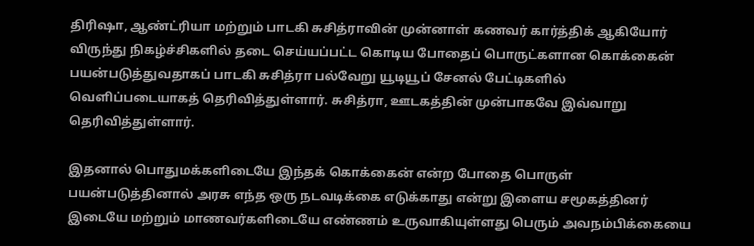திரிஷா, ஆண்ட்ரியா மற்றும் பாடகி சுசித்ராவின் முன்னாள் கணவர் கார்த்திக் ஆகியோர் விருந்து நிகழ்ச்சிகளில் தடை செய்யப்பட்ட கொடிய போதைப் பொருட்களான கொக்கைன் பயன்படுத்துவதாகப் பாடகி சுசித்ரா பல்வேறு யூடியூப் சேனல் பேட்டிகளில் வெளிப்படையாகத் தெரிவித்துள்ளார். சுசித்ரா, ஊடகத்தின் முன்பாகவே இவ்வாறு தெரிவித்துள்ளார்.

இதனால் பொதுமக்களிடையே இந்தக் கொக்கைன் என்ற போதை பொருள் பயன்படுத்தினால் அரசு எந்த ஒரு நடவடிக்கை எடுக்காது என்று இளைய சமூகத்தினர் இடையே மற்றும் மாணவர்களிடையே எண்ணம் உருவாகியுள்ளது பெரும் அவநம்பிக்கையை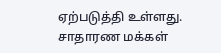ஏற்படுத்தி உள்ளது. சாதாரண மக்கள்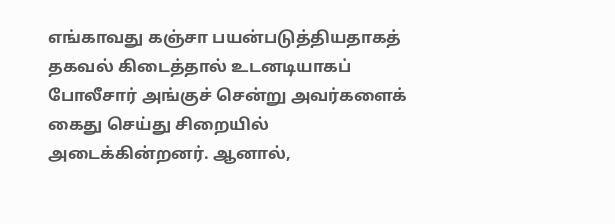எங்காவது கஞ்சா பயன்படுத்தியதாகத் தகவல் கிடைத்தால் உடனடியாகப் போலீசார் அங்குச் சென்று அவர்களைக் கைது செய்து சிறையில் அடைக்கின்றனர். ஆனால்,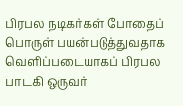பிரபல நடிகர்கள் போதைப் பொருள் பயன்படுத்துவதாக வெளிப்படையாகப் பிரபல பாடகி ஒருவர்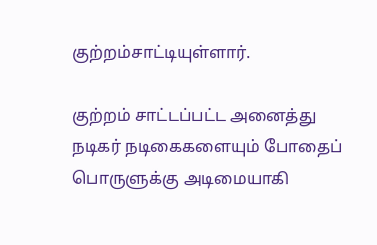குற்றம்சாட்டியுள்ளார்.

குற்றம் சாட்டப்பட்ட அனைத்து நடிகர் நடிகைகளையும் போதைப் பொருளுக்கு அடிமையாகி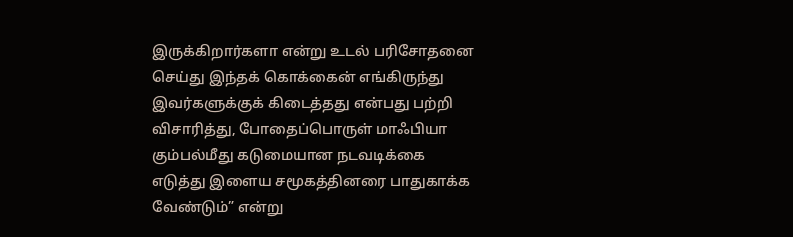இருக்கிறார்களா என்று உடல் பரிசோதனை செய்து இந்தக் கொக்கைன் எங்கிருந்து இவர்களுக்குக் கிடைத்தது என்பது பற்றி விசாரித்து, போதைப்பொருள் மாஃபியா கும்பல்மீது கடுமையான நடவடிக்கை எடுத்து இளைய சமூகத்தினரை பாதுகாக்க வேண்டும்” என்று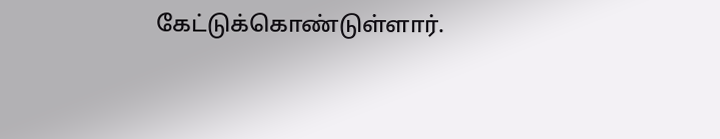கேட்டுக்கொண்டுள்ளார்.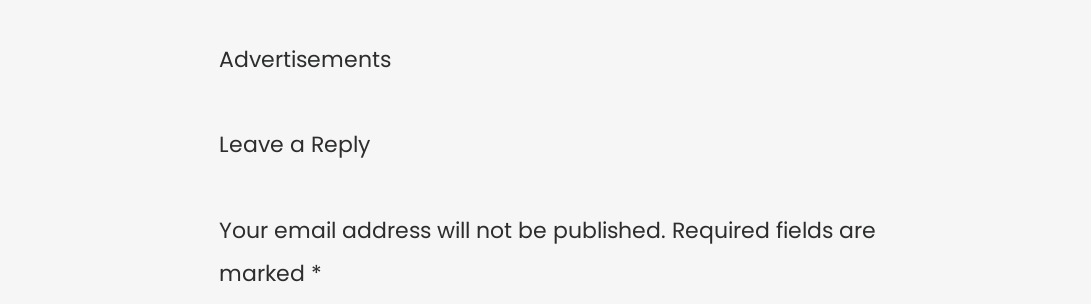Advertisements

Leave a Reply

Your email address will not be published. Required fields are marked *